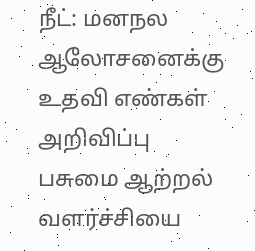நீட்: மனநல ஆலோசனைக்கு உதவி எண்கள் அறிவிப்பு பசுமை ஆற்றல் வளர்ச்சியை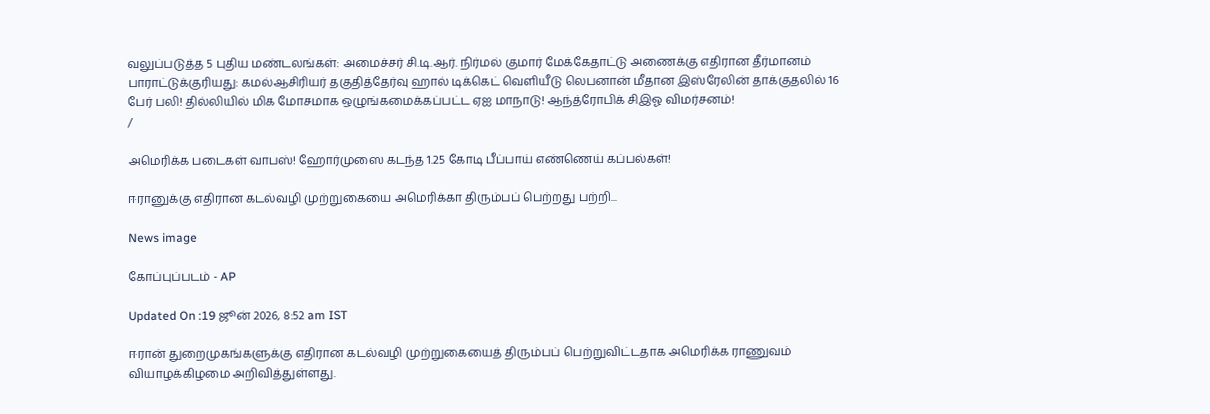வலுப்படுத்த 5 புதிய மண்டலங்கள்: அமைச்சர் சி.டி.ஆர். நிர்மல் குமார் மேக்கேதாட்டு அணைக்கு எதிரான தீர்மானம் பாராட்டுக்குரியது: கமல்ஆசிரியர் தகுதித்தேர்வு ஹால் டிக்கெட் வெளியீடு லெபனான் மீதான இஸ்ரேலின் தாக்குதலில் 16 பேர் பலி! தில்லியில் மிக மோசமாக ஒழுங்கமைக்கப்பட்ட ஏஐ மாநாடு! ஆந்த்ரோபிக் சிஇஓ விமர்சனம்!
/

அமெரிக்க படைகள் வாபஸ்! ஹோர்முஸை கடந்த 1.25 கோடி பீப்பாய் எண்ணெய் கப்பல்கள்!

ஈரானுக்கு எதிரான கடல்வழி முற்றுகையை அமெரிக்கா திரும்பப் பெற்றது பற்றி...

News image

கோப்புப்படம் - AP

Updated On :19 ஜூன் 2026, 8:52 am IST

ஈரான் துறைமுகங்களுக்கு எதிரான கடல்வழி முற்றுகையைத் திரும்பப் பெற்றுவிட்டதாக அமெரிக்க ராணுவம் வியாழக்கிழமை அறிவித்துள்ளது.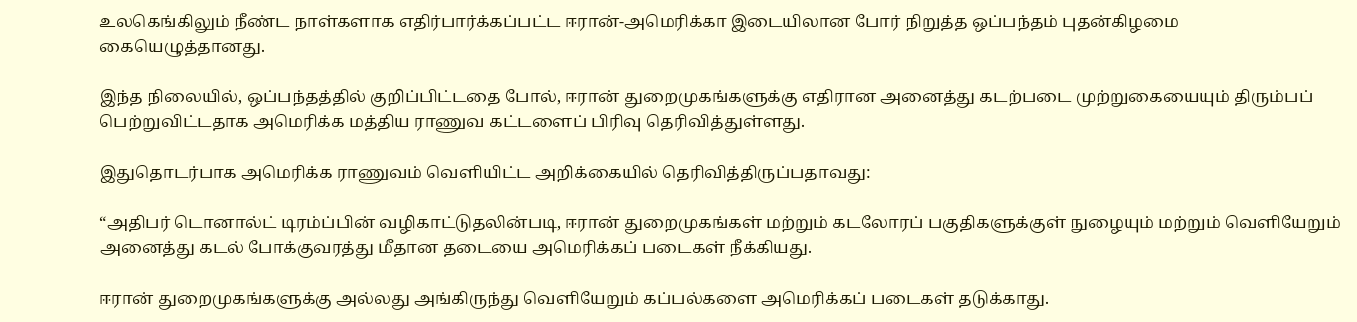உலகெங்கிலும் நீண்ட நாள்களாக எதிர்பார்க்கப்பட்ட ஈரான்-அமெரிக்கா இடையிலான போர் நிறுத்த ஒப்பந்தம் புதன்கிழமை கையெழுத்தானது.

இந்த நிலையில், ஒப்பந்தத்தில் குறிப்பிட்டதை போல், ஈரான் துறைமுகங்களுக்கு எதிரான அனைத்து கடற்படை முற்றுகையையும் திரும்பப் பெற்றுவிட்டதாக அமெரிக்க மத்திய ராணுவ கட்டளைப் பிரிவு தெரிவித்துள்ளது.

இதுதொடர்பாக அமெரிக்க ராணுவம் வெளியிட்ட அறிக்கையில் தெரிவித்திருப்பதாவது:

“அதிபர் டொனால்ட் டிரம்ப்பின் வழிகாட்டுதலின்படி, ஈரான் துறைமுகங்கள் மற்றும் கடலோரப் பகுதிகளுக்குள் நுழையும் மற்றும் வெளியேறும் அனைத்து கடல் போக்குவரத்து மீதான தடையை அமெரிக்கப் படைகள் நீக்கியது.

ஈரான் துறைமுகங்களுக்கு அல்லது அங்கிருந்து வெளியேறும் கப்பல்களை அமெரிக்கப் படைகள் தடுக்காது.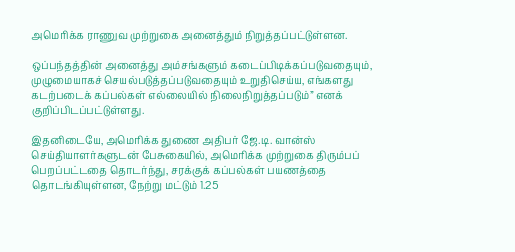அமெரிக்க ராணுவ முற்றுகை அனைத்தும் நிறுத்தப்பட்டுள்ளன.

ஒப்பந்தத்தின் அனைத்து அம்சங்களும் கடைப்பிடிக்கப்படுவதையும், முழுமையாகச் செயல்படுத்தப்படுவதையும் உறுதிசெய்ய, எங்களது கடற்படைக் கப்பல்கள் எல்லையில் நிலைநிறுத்தப்படும்” எனக் குறிப்பிடப்பட்டுள்ளது.

இதனிடையே, அமெரிக்க துணை அதிபர் ஜே.டி. வான்ஸ் செய்தியாளர்களுடன் பேசுகையில், அமெரிக்க முற்றுகை திரும்பப் பெறப்பட்டதை தொடர்ந்து, சரக்குக் கப்பல்கள் பயணத்தை தொடங்கியுள்ளன, நேற்று மட்டும் 1.25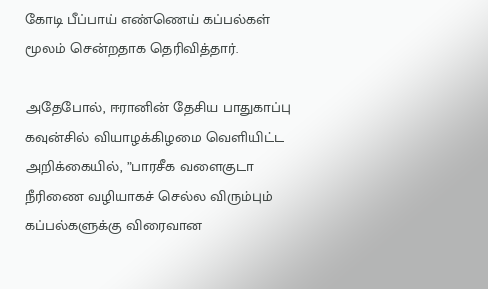கோடி பீப்பாய் எண்ணெய் கப்பல்கள் மூலம் சென்றதாக தெரிவித்தார்.

அதேபோல், ஈரானின் தேசிய பாதுகாப்பு கவுன்சில் வியாழக்கிழமை வெளியிட்ட அறிக்கையில், ”பாரசீக வளைகுடா நீரிணை வழியாகச் செல்ல விரும்பும் கப்பல்களுக்கு விரைவான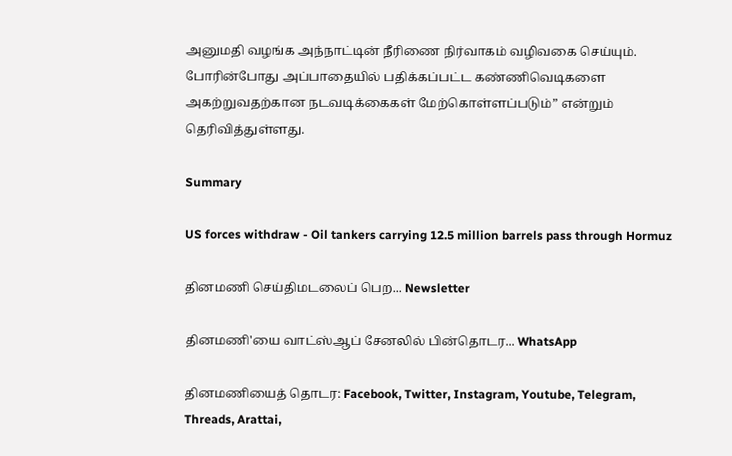அனுமதி வழங்க அந்நாட்டின் நீரிணை நிர்வாகம் வழிவகை செய்யும். போரின்போது அப்பாதையில் பதிக்கப்பட்ட கண்ணிவெடிகளை அகற்றுவதற்கான நடவடிக்கைகள் மேற்கொள்ளப்படும்” என்றும் தெரிவித்துள்ளது.

Summary

US forces withdraw - Oil tankers carrying 12.5 million barrels pass through Hormuz

தினமணி செய்திமடலைப் பெற... Newsletter

தினமணி'யை வாட்ஸ்ஆப் சேனலில் பின்தொடர... WhatsApp

தினமணியைத் தொடர: Facebook, Twitter, Instagram, Youtube, Telegram, Threads, Arattai,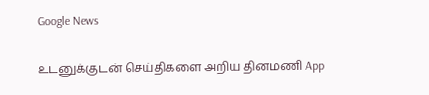Google News

உடனுக்குடன் செய்திகளை அறிய தினமணி App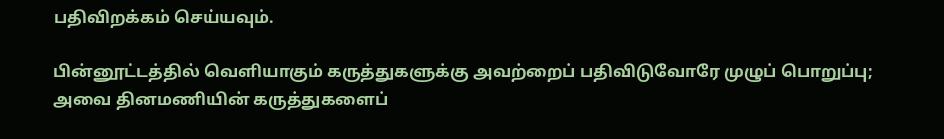பதிவிறக்கம் செய்யவும்.

பின்னூட்டத்தில் வெளியாகும் கருத்துகளுக்கு அவற்றைப் பதிவிடுவோரே முழுப் பொறுப்பு; அவை தினமணியின் கருத்துகளைப்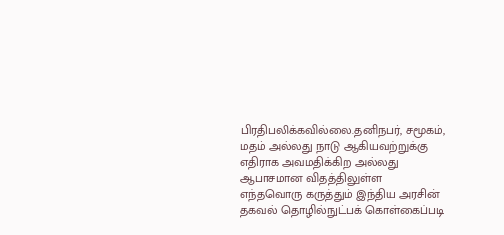பிரதிபலிக்கவில்லை.தனிநபர், சமூகம், மதம் அல்லது நாடு ஆகியவற்றுக்கு எதிராக அவமதிக்கிற அல்லது ஆபாசமான விதத்திலுள்ள எந்தவொரு கருத்தும் இந்திய அரசின் தகவல் தொழில்நுட்பக் கொள்கைப்படி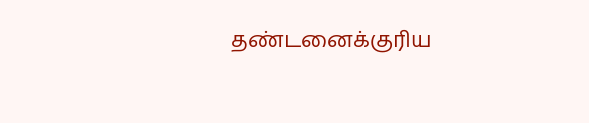தண்டனைக்குரிய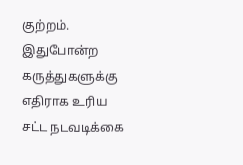குற்றம். இதுபோன்ற கருத்துகளுக்கு எதிராக உரிய சட்ட நடவடிக்கை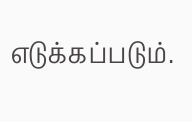எடுக்கப்படும்.